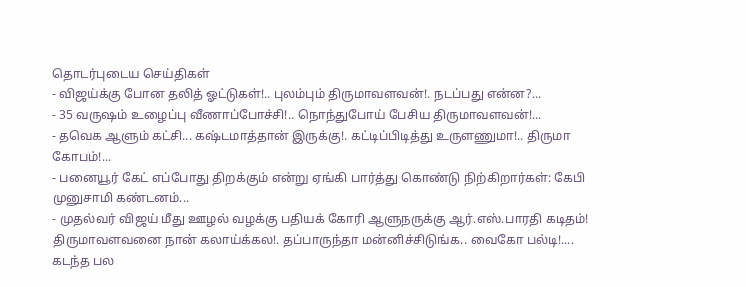தொடர்புடைய செய்திகள்
- விஜய்க்கு போன தலித் ஓட்டுகள்!.. புலம்பும் திருமாவளவன்!. நடப்பது என்ன?...
- 35 வருஷம் உழைப்பு வீணாப்போச்சி!.. நொந்துபோய் பேசிய திருமாவளவன்!...
- தவெக ஆளும் கட்சி... கஷ்டமாத்தான் இருக்கு!. கட்டிப்பிடித்து உருளணுமா!.. திருமா கோபம்!...
- பனையூர் கேட் எப்போது திறக்கும் என்று ஏங்கி பார்த்து கொண்டு நிற்கிறார்கள்: கேபி முனுசாமி கண்டனம்...
- முதல்வர் விஜய் மீது ஊழல் வழக்கு பதியக் கோரி ஆளுநருக்கு ஆர்.எஸ்.பாரதி கடிதம்!
திருமாவளவனை நான் கலாய்க்கல!. தப்பாருந்தா மன்னிச்சிடுங்க.. வைகோ பல்டி!....
கடந்த பல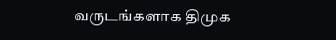வருடங்களாக திமுக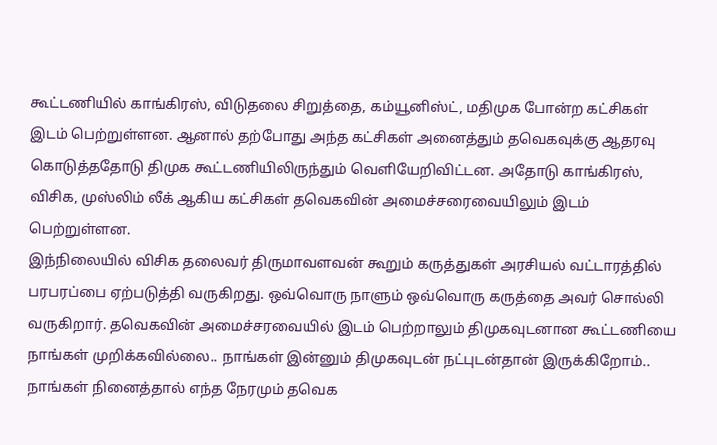கூட்டணியில் காங்கிரஸ், விடுதலை சிறுத்தை, கம்யூனிஸ்ட், மதிமுக போன்ற கட்சிகள் இடம் பெற்றுள்ளன. ஆனால் தற்போது அந்த கட்சிகள் அனைத்தும் தவெகவுக்கு ஆதரவு கொடுத்ததோடு திமுக கூட்டணியிலிருந்தும் வெளியேறிவிட்டன. அதோடு காங்கிரஸ், விசிக, முஸ்லிம் லீக் ஆகிய கட்சிகள் தவெகவின் அமைச்சரைவையிலும் இடம் பெற்றுள்ளன.
இந்நிலையில் விசிக தலைவர் திருமாவளவன் கூறும் கருத்துகள் அரசியல் வட்டாரத்தில் பரபரப்பை ஏற்படுத்தி வருகிறது. ஒவ்வொரு நாளும் ஒவ்வொரு கருத்தை அவர் சொல்லி வருகிறார். தவெகவின் அமைச்சரவையில் இடம் பெற்றாலும் திமுகவுடனான கூட்டணியை நாங்கள் முறிக்கவில்லை.. நாங்கள் இன்னும் திமுகவுடன் நட்புடன்தான் இருக்கிறோம்.. நாங்கள் நினைத்தால் எந்த நேரமும் தவெக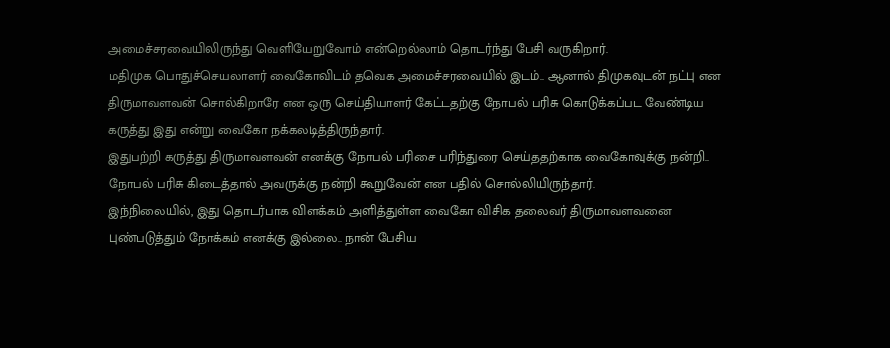அமைச்சரவையிலிருந்து வெளியேறுவோம் என்றெல்லாம் தொடர்ந்து பேசி வருகிறார்.
மதிமுக பொதுச்செயலாளர் வைகோவிடம் தவெக அமைச்சரவையில் இடம்.. ஆனால் திமுகவுடன் நட்பு என திருமாவளவன் சொல்கிறாரே என ஒரு செய்தியாளர் கேட்டதற்கு நோபல் பரிசு கொடுக்கப்பட வேண்டிய கருத்து இது என்று வைகோ நக்கலடித்திருந்தார்.
இதுபற்றி கருத்து திருமாவளவன் எனக்கு நோபல் பரிசை பரிந்துரை செய்ததற்காக வைகோவுக்கு நன்றி.. நோபல் பரிசு கிடைத்தால் அவருக்கு நன்றி கூறுவேன் என பதில் சொல்லியிருந்தார்.
இந்நிலையில், இது தொடர்பாக விளக்கம் அளித்துள்ள வைகோ விசிக தலைவர் திருமாவளவனை புண்படுத்தும் நோக்கம் எனக்கு இல்லை.. நான் பேசிய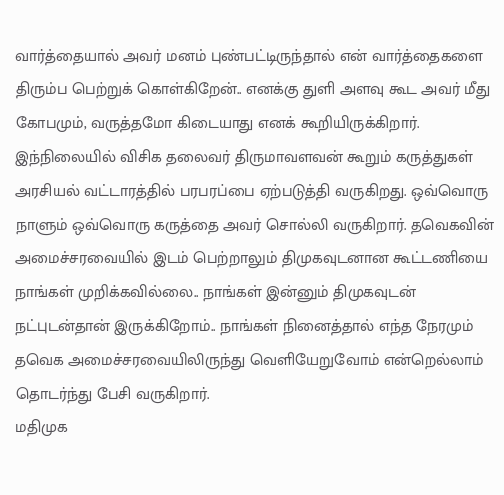வார்த்தையால் அவர் மனம் புண்பட்டிருந்தால் என் வார்த்தைகளை திரும்ப பெற்றுக் கொள்கிறேன்.. எனக்கு துளி அளவு கூட அவர் மீது கோபமும், வருத்தமோ கிடையாது எனக் கூறியிருக்கிறார்.
இந்நிலையில் விசிக தலைவர் திருமாவளவன் கூறும் கருத்துகள் அரசியல் வட்டாரத்தில் பரபரப்பை ஏற்படுத்தி வருகிறது. ஒவ்வொரு நாளும் ஒவ்வொரு கருத்தை அவர் சொல்லி வருகிறார். தவெகவின் அமைச்சரவையில் இடம் பெற்றாலும் திமுகவுடனான கூட்டணியை நாங்கள் முறிக்கவில்லை.. நாங்கள் இன்னும் திமுகவுடன் நட்புடன்தான் இருக்கிறோம்.. நாங்கள் நினைத்தால் எந்த நேரமும் தவெக அமைச்சரவையிலிருந்து வெளியேறுவோம் என்றெல்லாம் தொடர்ந்து பேசி வருகிறார்.
மதிமுக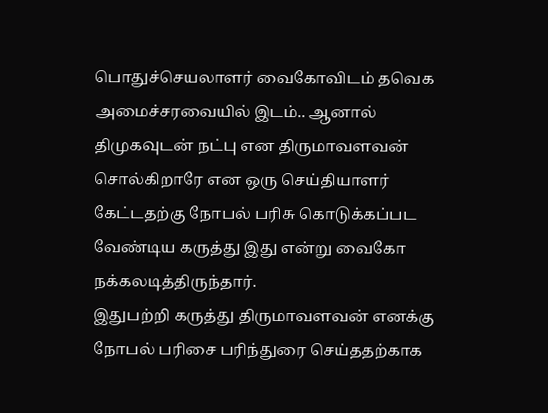பொதுச்செயலாளர் வைகோவிடம் தவெக அமைச்சரவையில் இடம்.. ஆனால் திமுகவுடன் நட்பு என திருமாவளவன் சொல்கிறாரே என ஒரு செய்தியாளர் கேட்டதற்கு நோபல் பரிசு கொடுக்கப்பட வேண்டிய கருத்து இது என்று வைகோ நக்கலடித்திருந்தார்.
இதுபற்றி கருத்து திருமாவளவன் எனக்கு நோபல் பரிசை பரிந்துரை செய்ததற்காக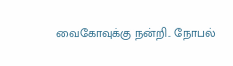வைகோவுக்கு நன்றி.. நோபல்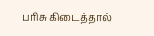பரிசு கிடைத்தால்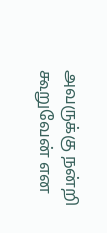அவருக்கு நன்றி கூறுவேன் என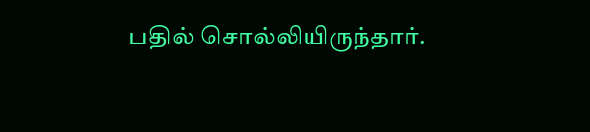பதில் சொல்லியிருந்தார்.